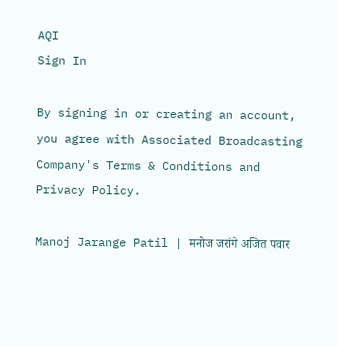AQI
Sign In

By signing in or creating an account, you agree with Associated Broadcasting Company's Terms & Conditions and Privacy Policy.

Manoj Jarange Patil | मनोज जरांगे अजित पवार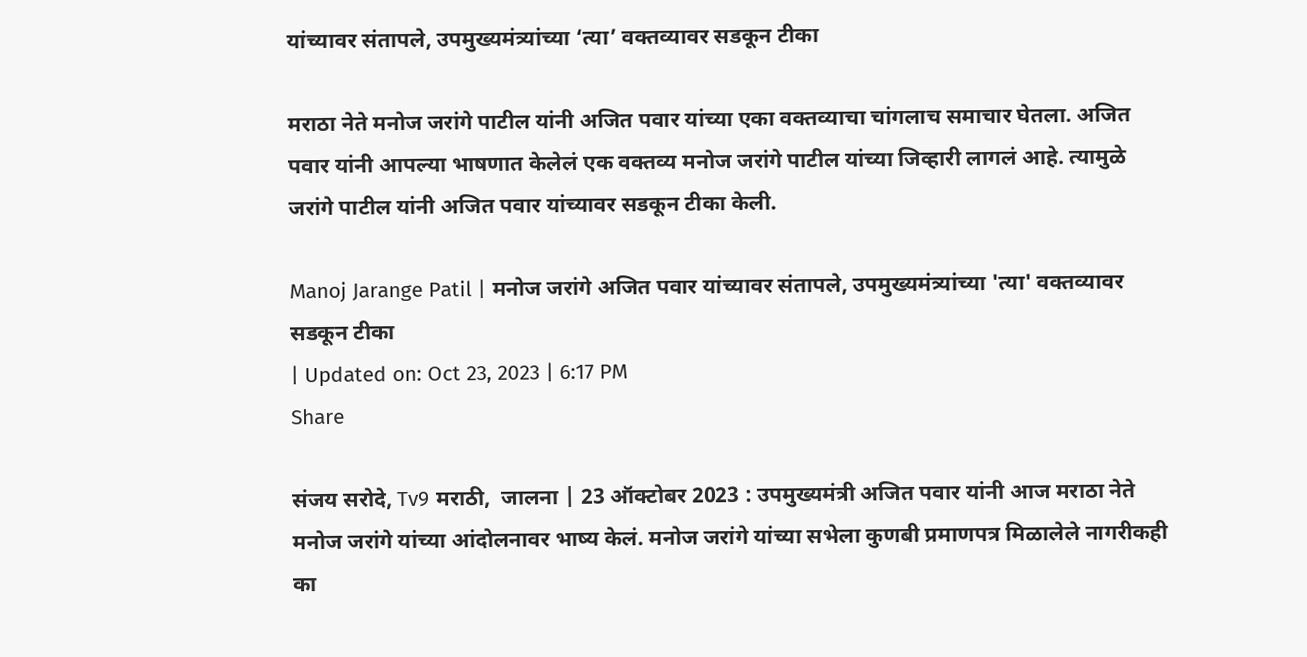यांच्यावर संतापले, उपमुख्यमंत्र्यांच्या ‘त्या’ वक्तव्यावर सडकून टीका

मराठा नेते मनोज जरांगे पाटील यांनी अजित पवार यांच्या एका वक्तव्याचा चांगलाच समाचार घेतला. अजित पवार यांनी आपल्या भाषणात केलेलं एक वक्तव्य मनोज जरांगे पाटील यांच्या जिव्हारी लागलं आहे. त्यामुळे जरांगे पाटील यांनी अजित पवार यांच्यावर सडकून टीका केली.

Manoj Jarange Patil | मनोज जरांगे अजित पवार यांच्यावर संतापले, उपमुख्यमंत्र्यांच्या 'त्या' वक्तव्यावर सडकून टीका
| Updated on: Oct 23, 2023 | 6:17 PM
Share

संजय सरोदे, Tv9 मराठी,  जालना | 23 ऑक्टोबर 2023 : उपमुख्यमंत्री अजित पवार यांनी आज मराठा नेते मनोज जरांगे यांच्या आंदोलनावर भाष्य केलं. मनोज जरांगे यांच्या सभेला कुणबी प्रमाणपत्र मिळालेले नागरीकही का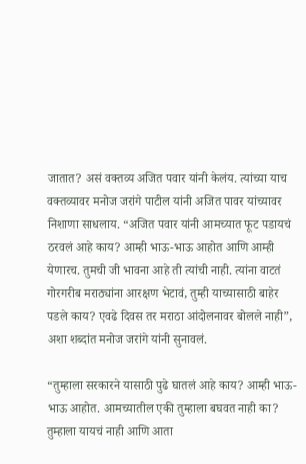जातात? असं वक्तव्य अजित पवार यांनी केलंय. त्यांच्या याच वक्तव्यावर मनोज जरांगे पाटील यांनी अजित पावर यांच्यावर निशाणा साधलाय. “अजित पवार यांनी आमच्यात फूट पडायचं ठरवलं आहे काय? आम्ही भाऊ-भाऊ आहोत आणि आम्ही येणारच. तुमची जी भावना आहे ती त्यांची नाही. त्यांना वाटतं गोरगरीब मराठ्यांना आरक्षण भेटावं, तुम्ही याच्यासाठी बाहेर पडले काय? एवढे दिवस तर मराठा आंदोलनावर बोलले नाही”, अशा शब्दांत मनोज जरांगे यांनी सुनावलं.

“तुम्हाला सरकारने यासाठी पुढे घातलं आहे काय? आम्ही भाऊ-भाऊ आहोत. आमच्यातील एकी तुम्हाला बघवत नाही का? तुम्हाला यायचं नाही आणि आता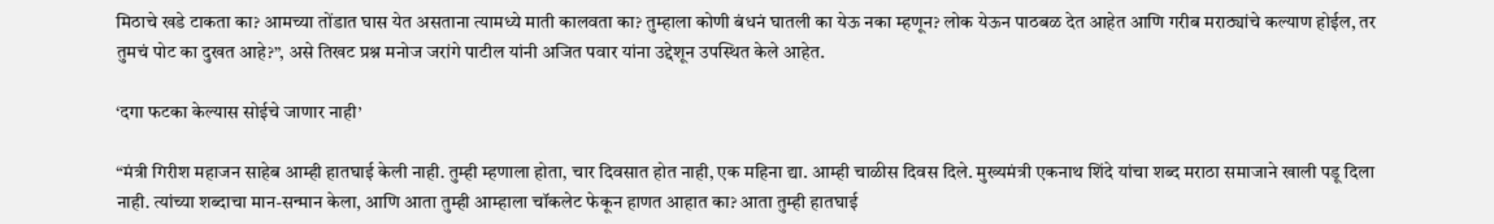मिठाचे खडे टाकता का? आमच्या तोंडात घास येत असताना त्यामध्ये माती कालवता का? तुम्हाला कोणी बंधनं घातली का येऊ नका म्हणून? लोक येऊन पाठबळ देत आहेत आणि गरीब मराठ्यांचे कल्याण होईल, तर तुमचं पोट का दुखत आहे?”, असे तिखट प्रश्न मनोज जरांगे पाटील यांनी अजित पवार यांना उद्देशून उपस्थित केले आहेत.

‘दगा फटका केल्यास सोईचे जाणार नाही’

“मंत्री गिरीश महाजन साहेब आम्ही हातघाई केली नाही. तुम्ही म्हणाला होता, चार दिवसात होत नाही, एक महिना द्या. आम्ही चाळीस दिवस दिले. मुख्यमंत्री एकनाथ शिंदे यांचा शब्द मराठा समाजाने खाली पडू दिला नाही. त्यांच्या शब्दाचा मान-सन्मान केला, आणि आता तुम्ही आम्हाला चॉकलेट फेकून हाणत आहात का? आता तुम्ही हातघाई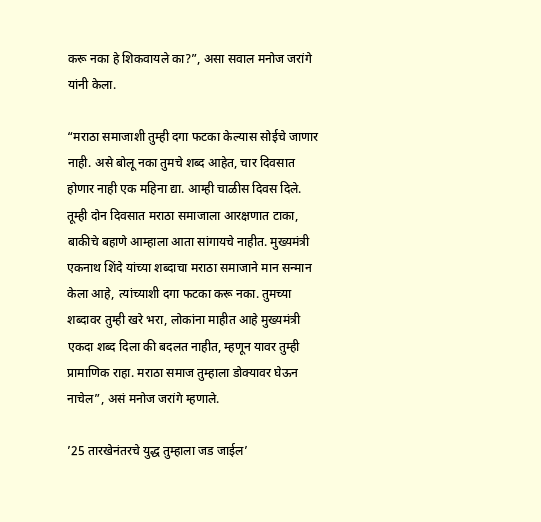करू नका हे शिकवायले का?”, असा सवाल मनोज जरांगे यांनी केला.

“मराठा समाजाशी तुम्ही दगा फटका केल्यास सोईचे जाणार नाही. असे बोलू नका तुमचे शब्द आहेत, चार दिवसात होणार नाही एक महिना द्या. आम्ही चाळीस दिवस दिले. तूम्ही दोन दिवसात मराठा समाजाला आरक्षणात टाका, बाकीचे बहाणे आम्हाला आता सांगायचे नाहीत. मुख्यमंत्री एकनाथ शिंदे यांच्या शब्दाचा मराठा समाजाने मान सन्मान केला आहे, त्यांच्याशी दगा फटका करू नका. तुमच्या शब्दावर तुम्ही खरे भरा, लोकांना माहीत आहे मुख्यमंत्री एकदा शब्द दिला की बदलत नाहीत, म्हणून यावर तुम्ही प्रामाणिक राहा. मराठा समाज तुम्हाला डोक्यावर घेऊन नाचेल”, असं मनोज जरांगे म्हणाले.

’25 तारखेनंतरचे युद्ध तुम्हाला जड जाईल’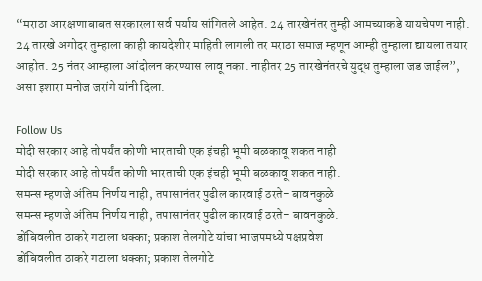“मराठा आरक्षणाबाबत सरकारला सर्व पर्याय सांगितले आहेत. 24 तारखेनंतर तुम्ही आमच्याकडे यायचेपण नाही. 24 तारखे अगोदर तुम्हाला काही कायदेशीर माहिती लागली तर मराठा समाज म्हणून आम्ही तुम्हाला द्यायला तयार आहोत. 25 नंतर आम्हाला आंदोलन करण्यास लावू नका. नाहीतर 25 तारखेनंतरचे युद्ध तुम्हाला जड जाईल”, असा इशारा मनोज जरांगे यांनी दिला.

Follow Us
मोदी सरकार आहे तोपर्यंत कोणी भारताची एक इंचही भूमी बळकावू शकत नाही
मोदी सरकार आहे तोपर्यंत कोणी भारताची एक इंचही भूमी बळकावू शकत नाही.
समन्स म्हणजे अंतिम निर्णय नाही, तपासानंतर पुढील कारवाई ठरते- बावनकुळे
समन्स म्हणजे अंतिम निर्णय नाही, तपासानंतर पुढील कारवाई ठरते- बावनकुळे.
डोंबिवलीत ठाकरे गटाला धक्का; प्रकाश तेलगोटे यांचा भाजपमध्ये पक्षप्रवेश
डोंबिवलीत ठाकरे गटाला धक्का; प्रकाश तेलगोटे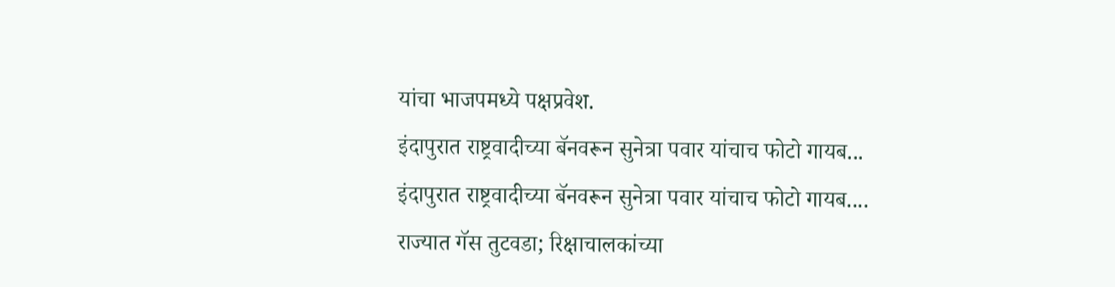यांचा भाजपमध्ये पक्षप्रवेश.
इंदापुरात राष्ट्रवादीच्या बॅनवरून सुनेत्रा पवार यांचाच फोटो गायब...
इंदापुरात राष्ट्रवादीच्या बॅनवरून सुनेत्रा पवार यांचाच फोटो गायब....
राज्यात गॅस तुटवडा; रिक्षाचालकांच्या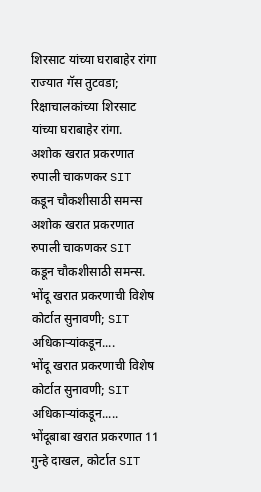शिरसाट यांच्या घराबाहेर रांगा
राज्यात गॅस तुटवडा; रिक्षाचालकांच्या शिरसाट यांच्या घराबाहेर रांगा.
अशोक खरात प्रकरणात रुपाली चाकणकर SIT कडून चौकशीसाठी समन्स
अशोक खरात प्रकरणात रुपाली चाकणकर SIT कडून चौकशीसाठी समन्स.
भोंदू खरात प्रकरणाची विशेष कोर्टात सुनावणी; SIT अधिकाऱ्यांकडून....
भोंदू खरात प्रकरणाची विशेष कोर्टात सुनावणी; SIT अधिकाऱ्यांकडून.....
भोंदूबाबा खरात प्रकरणात 11 गुन्हे दाखल, कोर्टात SIT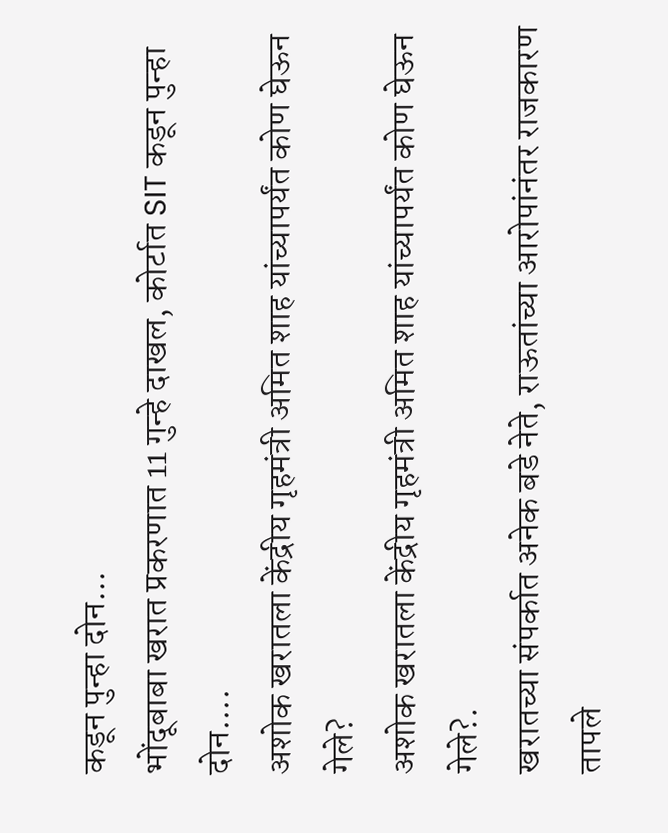कडून पुन्हा दोन...
भोंदूबाबा खरात प्रकरणात 11 गुन्हे दाखल, कोर्टात SIT कडून पुन्हा दोन....
अशोक खरातला केंद्रीय गृहमंत्री अमित शाह यांच्यापर्यंत कोण घेऊन गेले?
अशोक खरातला केंद्रीय गृहमंत्री अमित शाह यांच्यापर्यंत कोण घेऊन गेले?.
खरातच्या संपर्कात अनेक बडे नेते, राऊतांच्या आरोपांनंतर राजकारण तापले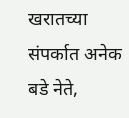खरातच्या संपर्कात अनेक बडे नेते,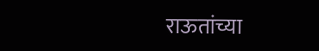राऊतांच्या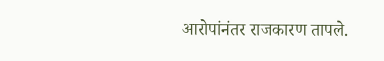आरोपांनंतर राजकारण तापले.